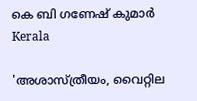കെ ബി ഗണേഷ് കുമാര്‍
Kerala

'അശാസ്ത്രീയം, വൈറ്റില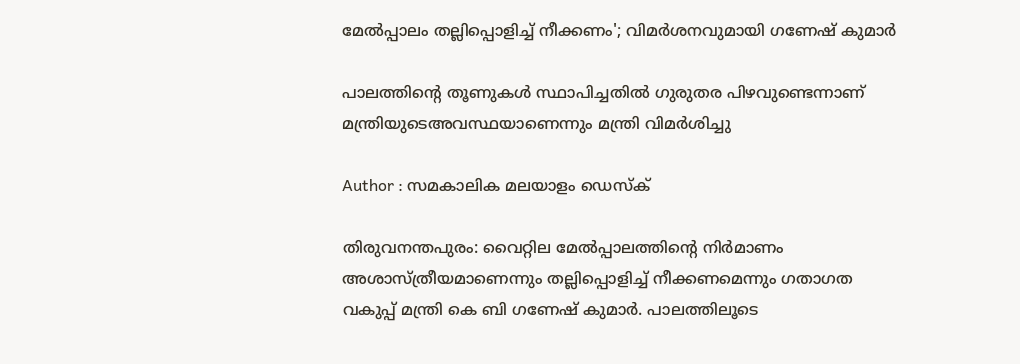മേല്‍പ്പാലം തല്ലിപ്പൊളിച്ച് നീക്കണം'; വിമര്‍ശനവുമായി ഗണേഷ് കുമാര്‍

പാലത്തിന്റെ തൂണുകള്‍ സ്ഥാപിച്ചതില്‍ ഗുരുതര പിഴവുണ്ടെന്നാണ് മന്ത്രിയുടെഅവസ്ഥയാണെന്നും മന്ത്രി വിമര്‍ശിച്ചു

Author : സമകാലിക മലയാളം ഡെസ്ക്

തിരുവനന്തപുരം: വൈറ്റില മേല്‍പ്പാലത്തിന്റെ നിര്‍മാണം അശാസ്ത്രീയമാണെന്നും തല്ലിപ്പൊളിച്ച് നീക്കണമെന്നും ഗതാഗത വകുപ്പ് മന്ത്രി കെ ബി ഗണേഷ് കുമാര്‍. പാലത്തിലൂടെ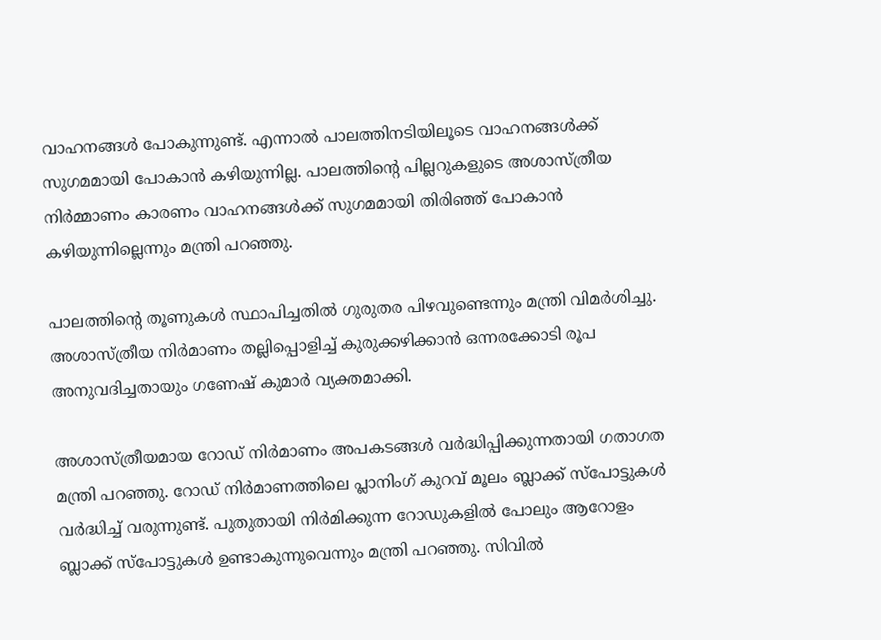വാഹനങ്ങള്‍ പോകുന്നുണ്ട്. എന്നാല്‍ പാലത്തിനടിയിലൂടെ വാഹനങ്ങള്‍ക്ക് സുഗമമായി പോകാന്‍ കഴിയുന്നില്ല. പാലത്തിന്റെ പില്ലറുകളുടെ അശാസ്ത്രീയ നിര്‍മ്മാണം കാരണം വാഹനങ്ങള്‍ക്ക് സുഗമമായി തിരിഞ്ഞ് പോകാന്‍ കഴിയുന്നില്ലെന്നും മന്ത്രി പറഞ്ഞു.

പാലത്തിന്റെ തൂണുകള്‍ സ്ഥാപിച്ചതില്‍ ഗുരുതര പിഴവുണ്ടെന്നും മന്ത്രി വിമര്‍ശിച്ചു. അശാസ്ത്രീയ നിര്‍മാണം തല്ലിപ്പൊളിച്ച് കുരുക്കഴിക്കാന്‍ ഒന്നരക്കോടി രൂപ അനുവദിച്ചതായും ഗണേഷ് കുമാര്‍ വ്യക്തമാക്കി.

അശാസ്ത്രീയമായ റോഡ് നിര്‍മാണം അപകടങ്ങള്‍ വര്‍ദ്ധിപ്പിക്കുന്നതായി ഗതാഗത മന്ത്രി പറഞ്ഞു. റോഡ് നിര്‍മാണത്തിലെ പ്ലാനിംഗ് കുറവ് മൂലം ബ്ലാക്ക് സ്പോട്ടുകള്‍ വര്‍ദ്ധിച്ച് വരുന്നുണ്ട്. പുതുതായി നിര്‍മിക്കുന്ന റോഡുകളില്‍ പോലും ആറോളം ബ്ലാക്ക് സ്പോട്ടുകള്‍ ഉണ്ടാകുന്നുവെന്നും മന്ത്രി പറഞ്ഞു. സിവില്‍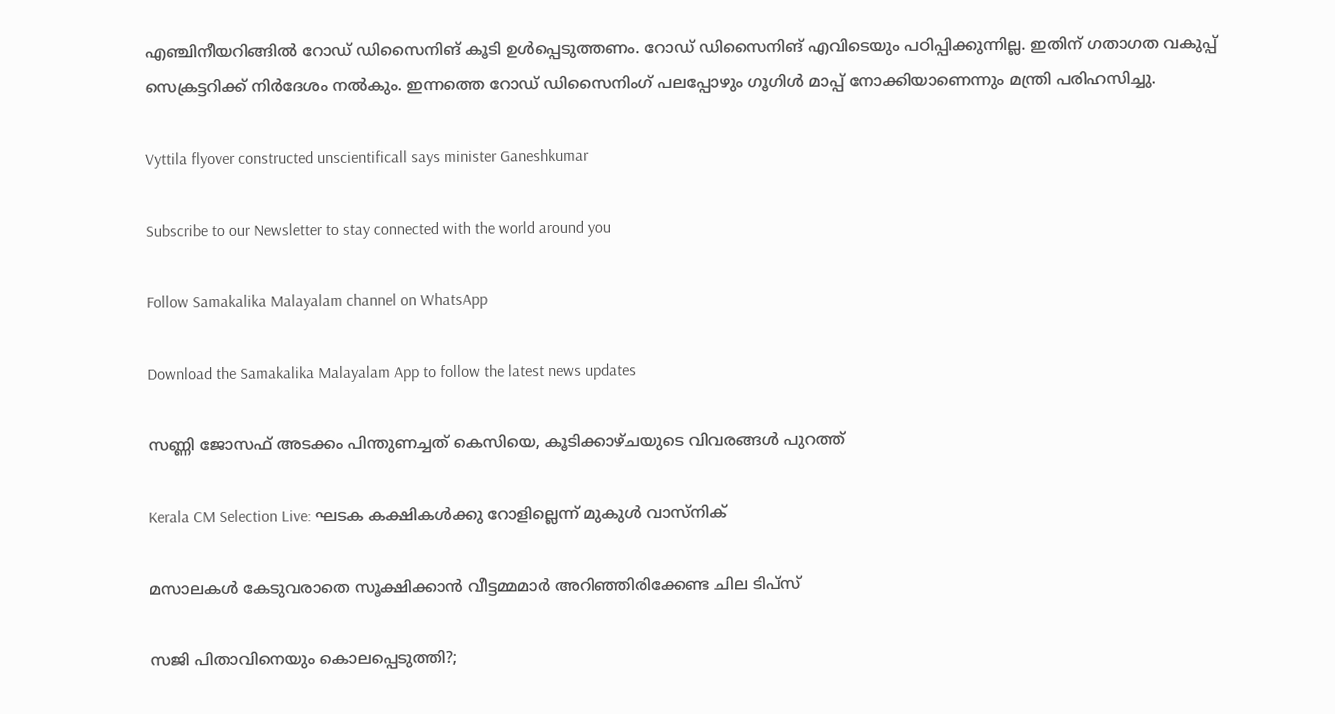എഞ്ചിനീയറിങ്ങില്‍ റോഡ് ഡിസൈനിങ് കൂടി ഉള്‍പ്പെടുത്തണം. റോഡ് ഡിസൈനിങ് എവിടെയും പഠിപ്പിക്കുന്നില്ല. ഇതിന് ഗതാഗത വകുപ്പ് സെക്രട്ടറിക്ക് നിര്‍ദേശം നല്‍കും. ഇന്നത്തെ റോഡ് ഡിസൈനിംഗ് പലപ്പോഴും ഗൂഗിള്‍ മാപ്പ് നോക്കിയാണെന്നും മന്ത്രി പരിഹസിച്ചു.

Vyttila flyover constructed unscientificall says minister Ganeshkumar

Subscribe to our Newsletter to stay connected with the world around you

Follow Samakalika Malayalam channel on WhatsApp

Download the Samakalika Malayalam App to follow the latest news updates

സണ്ണി ജോസഫ് അടക്കം പിന്തുണച്ചത് കെസിയെ, കൂടിക്കാഴ്ചയുടെ വിവരങ്ങള്‍ പുറത്ത്

Kerala CM Selection Live: ഘടക കക്ഷികള്‍ക്കു റോളില്ലെന്ന് മുകുള്‍ വാസ്നിക്

മസാലകള്‍ കേടുവരാതെ സൂക്ഷിക്കാൻ വീട്ടമ്മമാര്‍ അറിഞ്ഞിരിക്കേണ്ട ചില ടിപ്സ്

സജി പിതാവിനെയും കൊലപ്പെടുത്തി?;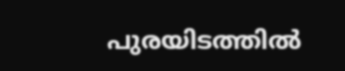പുരയിടത്തില്‍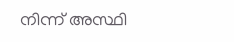നിന്ന് അസ്ഥി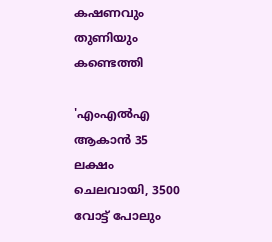കഷണവും തുണിയും കണ്ടെത്തി

'എംഎല്‍എ ആകാന്‍ 35 ലക്ഷം ചെലവായി, 3500 വോട്ട് പോലും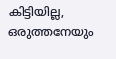കിട്ടിയില്ല, ഒരുത്തനേയും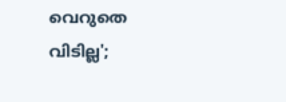വെറുതെ വിടില്ല';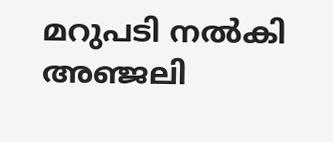മറുപടി നല്‍കി അഞ്ജലി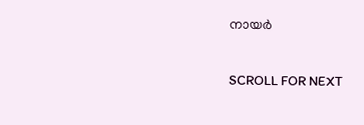നായര്‍

SCROLL FOR NEXT